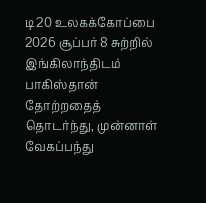டி20 உலகக்கோப்பை 2026 சூப்பர் 8 சுற்றில் இங்கிலாந்திடம் பாகிஸ்தான் தோற்றதைத் தொடர்ந்து, முன்னாள் வேகப்பந்து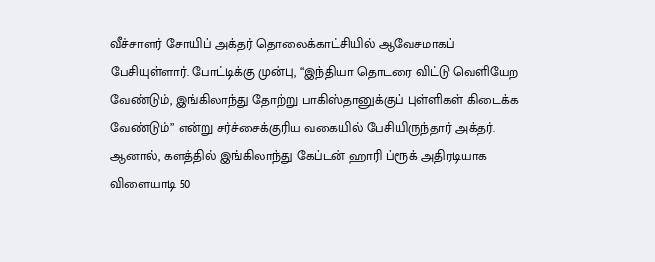வீச்சாளர் சோயிப் அக்தர் தொலைக்காட்சியில் ஆவேசமாகப் பேசியுள்ளார். போட்டிக்கு முன்பு, “இந்தியா தொடரை விட்டு வெளியேற வேண்டும், இங்கிலாந்து தோற்று பாகிஸ்தானுக்குப் புள்ளிகள் கிடைக்க வேண்டும்” என்று சர்ச்சைக்குரிய வகையில் பேசியிருந்தார் அக்தர். ஆனால், களத்தில் இங்கிலாந்து கேப்டன் ஹாரி ப்ரூக் அதிரடியாக விளையாடி 50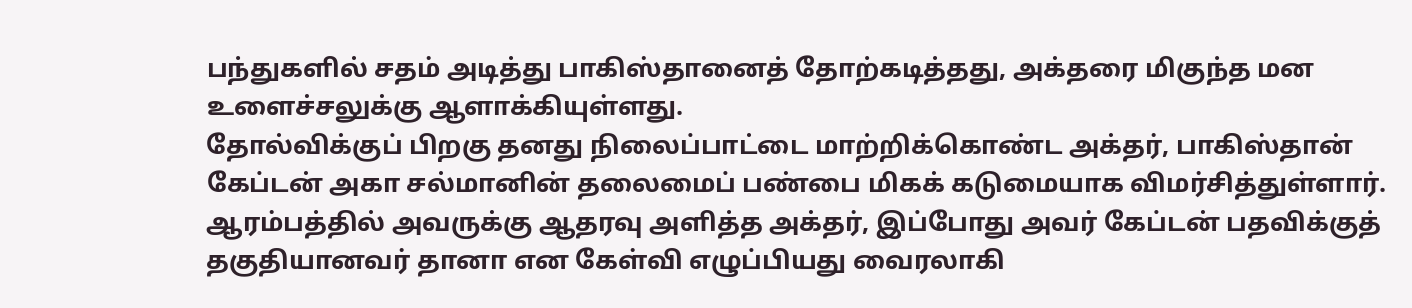பந்துகளில் சதம் அடித்து பாகிஸ்தானைத் தோற்கடித்தது, அக்தரை மிகுந்த மன உளைச்சலுக்கு ஆளாக்கியுள்ளது.
தோல்விக்குப் பிறகு தனது நிலைப்பாட்டை மாற்றிக்கொண்ட அக்தர், பாகிஸ்தான் கேப்டன் அகா சல்மானின் தலைமைப் பண்பை மிகக் கடுமையாக விமர்சித்துள்ளார். ஆரம்பத்தில் அவருக்கு ஆதரவு அளித்த அக்தர், இப்போது அவர் கேப்டன் பதவிக்குத் தகுதியானவர் தானா என கேள்வி எழுப்பியது வைரலாகி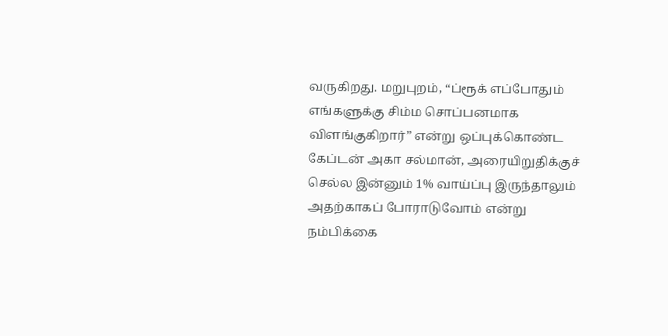வருகிறது. மறுபுறம், “ப்ரூக் எப்போதும் எங்களுக்கு சிம்ம சொப்பனமாக விளங்குகிறார்” என்று ஒப்புக்கொண்ட கேப்டன் அகா சல்மான், அரையிறுதிக்குச் செல்ல இன்னும் 1% வாய்ப்பு இருந்தாலும் அதற்காகப் போராடுவோம் என்று நம்பிக்கை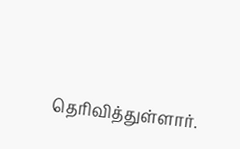தெரிவித்துள்ளார்.